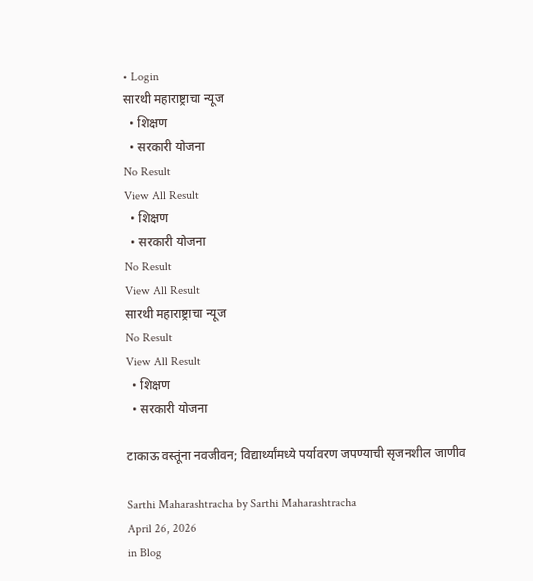• Login
सारथी महाराष्ट्राचा न्यूज
  • शिक्षण
  • सरकारी योजना
No Result
View All Result
  • शिक्षण
  • सरकारी योजना
No Result
View All Result
सारथी महाराष्ट्राचा न्यूज
No Result
View All Result
  • शिक्षण
  • सरकारी योजना

टाकाऊ वस्तूंना नवजीवन; विद्यार्थ्यांमध्ये पर्यावरण जपण्याची सृजनशील जाणीव

Sarthi Maharashtracha by Sarthi Maharashtracha
April 26, 2026
in Blog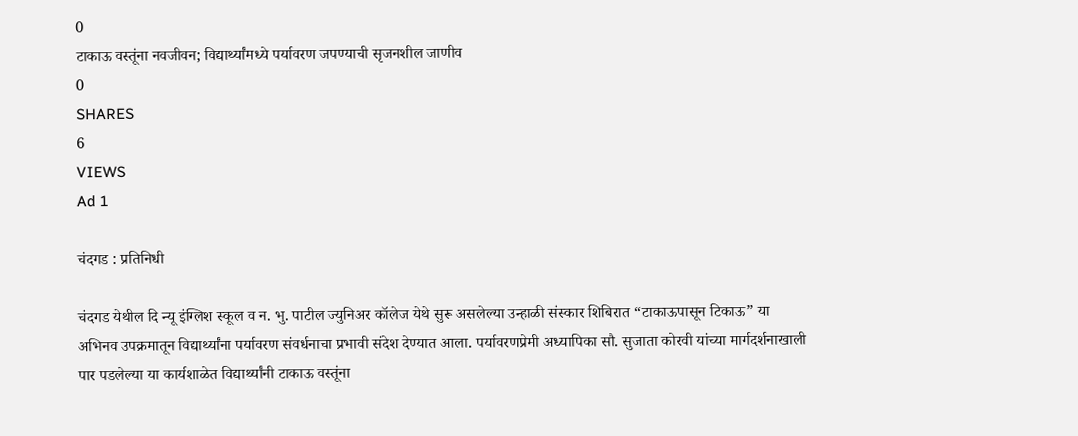0
टाकाऊ वस्तूंना नवजीवन; विद्यार्थ्यांमध्ये पर्यावरण जपण्याची सृजनशील जाणीव
0
SHARES
6
VIEWS
Ad 1

चंदगड : प्रतिनिधी

चंदगड येथील दि न्यू इंग्लिश स्कूल व न. भु. पाटील ज्युनिअर कॉलेज येथे सुरू असलेल्या उन्हाळी संस्कार शिबिरात “टाकाऊपासून टिकाऊ” या अभिनव उपक्रमातून विद्यार्थ्यांना पर्यावरण संवर्धनाचा प्रभावी संदेश देण्यात आला. पर्यावरणप्रेमी अध्यापिका सौ. सुजाता कोरवी यांच्या मार्गदर्शनाखाली पार पडलेल्या या कार्यशाळेत विद्यार्थ्यांनी टाकाऊ वस्तूंना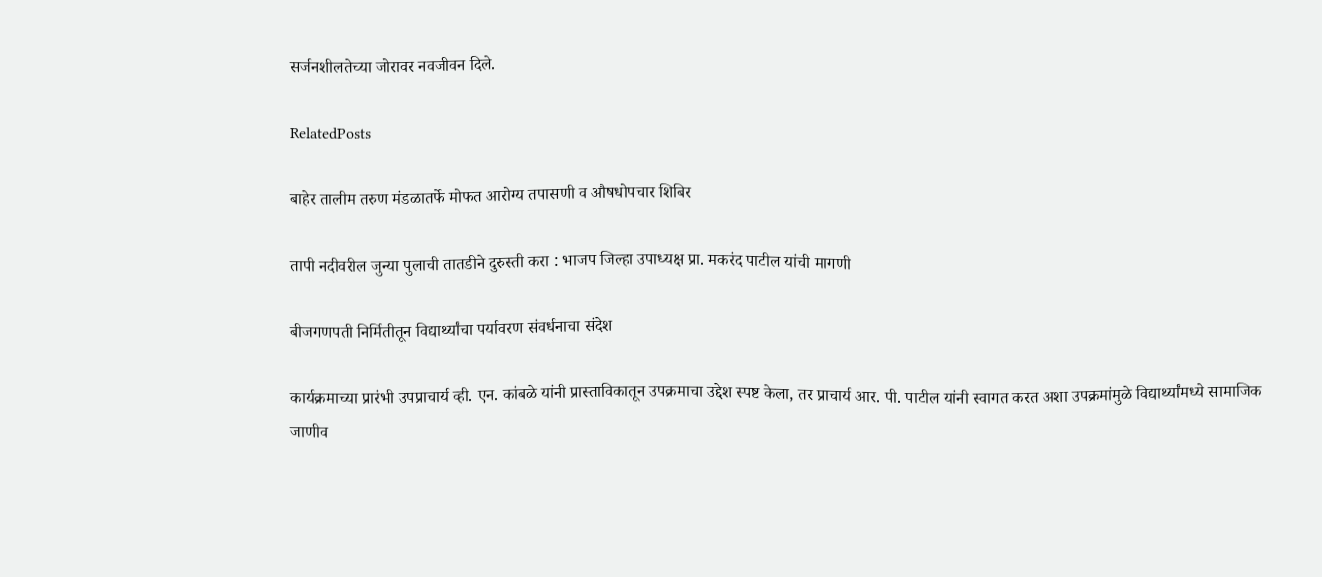सर्जनशीलतेच्या जोरावर नवजीवन दिले.

RelatedPosts

बाहेर तालीम तरुण मंडळातर्फे मोफत आरोग्य तपासणी व औषधोपचार शिबिर

तापी नदीवरील जुन्या पुलाची तातडीने दुरुस्ती करा : भाजप जिल्हा उपाध्यक्ष प्रा. मकरंद पाटील यांची मागणी

बीजगणपती निर्मितीतून विद्यार्थ्यांचा पर्यावरण संवर्धनाचा संदेश

कार्यक्रमाच्या प्रारंभी उपप्राचार्य व्ही. एन. कांबळे यांनी प्रास्ताविकातून उपक्रमाचा उद्देश स्पष्ट केला, तर प्राचार्य आर. पी. पाटील यांनी स्वागत करत अशा उपक्रमांमुळे विद्यार्थ्यांमध्ये सामाजिक जाणीव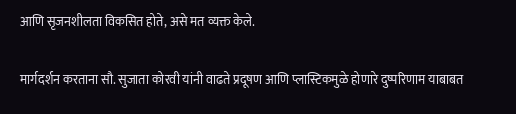आणि सृजनशीलता विकसित होते, असे मत व्यक्त केले.

मार्गदर्शन करताना सौ. सुजाता कोरवी यांनी वाढते प्रदूषण आणि प्लास्टिकमुळे होणारे दुष्परिणाम याबाबत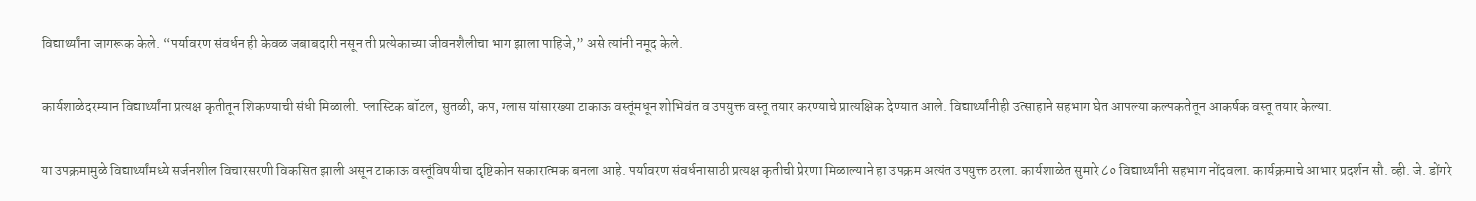विद्यार्थ्यांना जागरूक केले. “पर्यावरण संवर्धन ही केवळ जबाबदारी नसून ती प्रत्येकाच्या जीवनशैलीचा भाग झाला पाहिजे,” असे त्यांनी नमूद केले.

कार्यशाळेदरम्यान विद्यार्थ्यांना प्रत्यक्ष कृतीतून शिकण्याची संधी मिळाली. प्लास्टिक बॉटल, सुतळी, कप, ग्लास यांसारख्या टाकाऊ वस्तूंमधून शोभिवंत व उपयुक्त वस्तू तयार करण्याचे प्रात्यक्षिक देण्यात आले. विद्यार्थ्यांनीही उत्साहाने सहभाग घेत आपल्या कल्पकतेतून आकर्षक वस्तू तयार केल्या.

या उपक्रमामुळे विद्यार्थ्यांमध्ये सर्जनशील विचारसरणी विकसित झाली असून टाकाऊ वस्तूंविषयीचा दृष्टिकोन सकारात्मक बनला आहे. पर्यावरण संवर्धनासाठी प्रत्यक्ष कृतीची प्रेरणा मिळाल्याने हा उपक्रम अत्यंत उपयुक्त ठरला. कार्यशाळेत सुमारे ८० विद्यार्थ्यांनी सहभाग नोंदवला. कार्यक्रमाचे आभार प्रदर्शन सौ. व्ही. जे. डोंगरे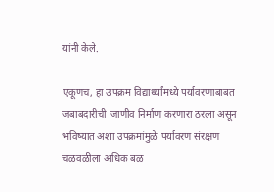यांनी केले.

एकूणच, हा उपक्रम विद्यार्थ्यांमध्ये पर्यावरणाबाबत जबाबदारीची जाणीव निर्माण करणारा ठरला असून भविष्यात अशा उपक्रमांमुळे पर्यावरण संरक्षण चळवळीला अधिक बळ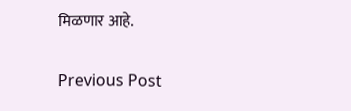मिळणार आहे.

Previous Post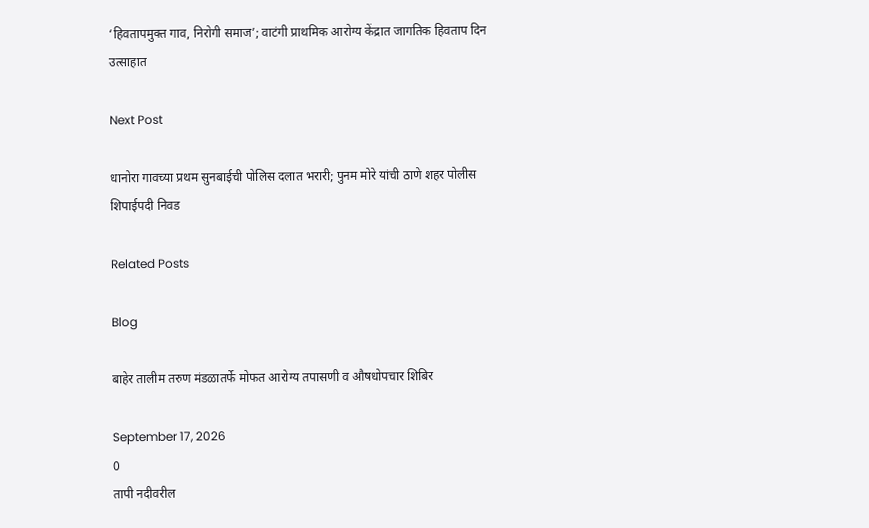‘हिवतापमुक्त गाव, निरोगी समाज’; वाटंगी प्राथमिक आरोग्य केंद्रात जागतिक हिवताप दिन उत्साहात

Next Post

धानोरा गावच्या प्रथम सुनबाईची पोलिस दलात भरारी; पुनम मोरे यांची ठाणे शहर पोलीस शिपाईपदी निवड

Related Posts

Blog

बाहेर तालीम तरुण मंडळातर्फे मोफत आरोग्य तपासणी व औषधोपचार शिबिर

September 17, 2026
0
तापी नदीवरील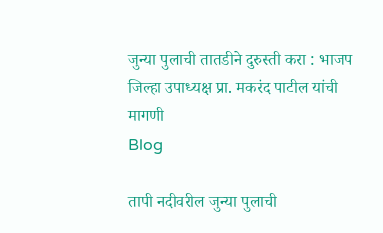जुन्या पुलाची तातडीने दुरुस्ती करा : भाजप जिल्हा उपाध्यक्ष प्रा. मकरंद पाटील यांची मागणी
Blog

तापी नदीवरील जुन्या पुलाची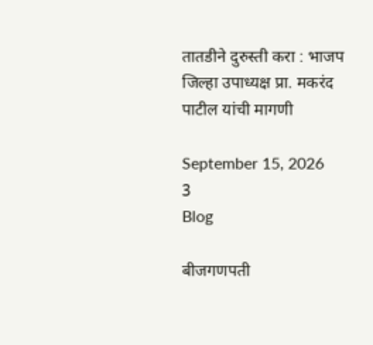तातडीने दुरुस्ती करा : भाजप जिल्हा उपाध्यक्ष प्रा. मकरंद पाटील यांची मागणी

September 15, 2026
3
Blog

बीजगणपती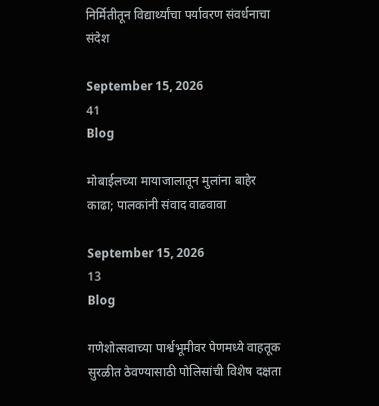निर्मितीतून विद्यार्थ्यांचा पर्यावरण संवर्धनाचा संदेश

September 15, 2026
41
Blog

मोबाईलच्या मायाजालातून मुलांना बाहेर काढा; पालकांनी संवाद वाढवावा

September 15, 2026
13
Blog

गणेशोत्सवाच्या पार्श्वभूमीवर पेणमध्ये वाहतूक सुरळीत ठेवण्यासाठी पोलिसांची विशेष दक्षता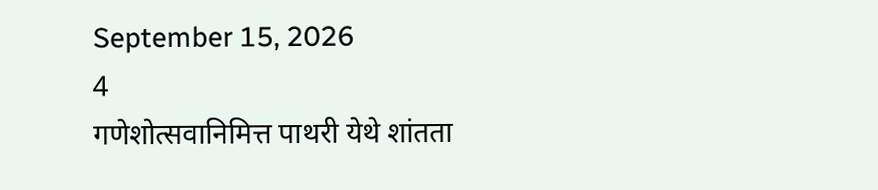September 15, 2026
4
गणेशोत्सवानिमित्त पाथरी येथे शांतता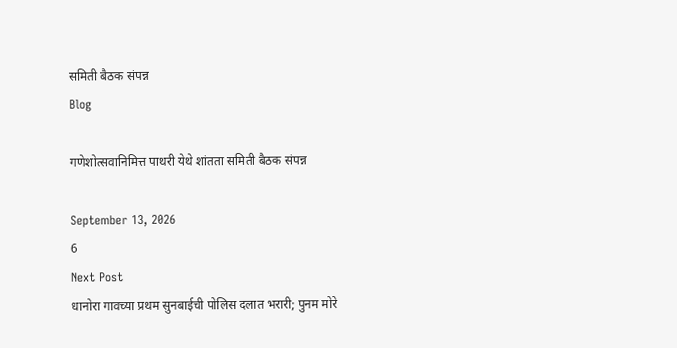समिती बैठक संपन्न
Blog

गणेशोत्सवानिमित्त पाथरी येथे शांतता समिती बैठक संपन्न

September 13, 2026
6
Next Post
धानोरा गावच्या प्रथम सुनबाईची पोलिस दलात भरारी; पुनम मोरे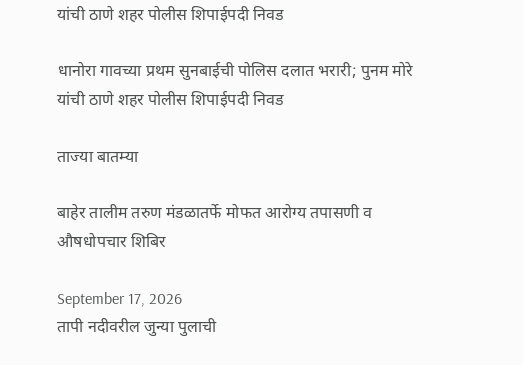यांची ठाणे शहर पोलीस शिपाईपदी निवड

धानोरा गावच्या प्रथम सुनबाईची पोलिस दलात भरारी; पुनम मोरे यांची ठाणे शहर पोलीस शिपाईपदी निवड

ताज्या बातम्या

बाहेर तालीम तरुण मंडळातर्फे मोफत आरोग्य तपासणी व औषधोपचार शिबिर

September 17, 2026
तापी नदीवरील जुन्या पुलाची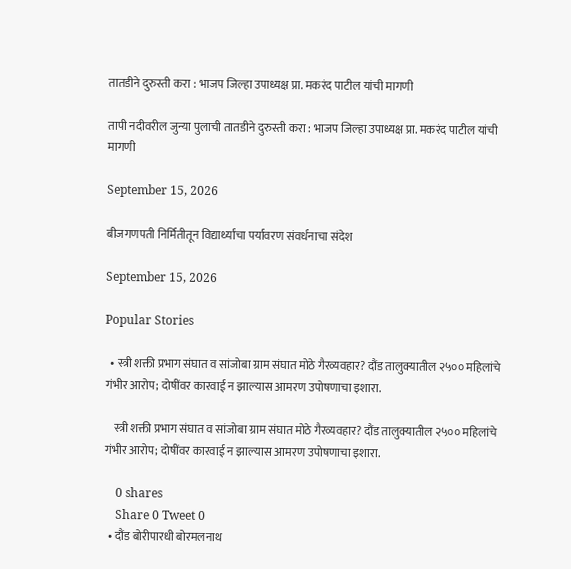तातडीने दुरुस्ती करा : भाजप जिल्हा उपाध्यक्ष प्रा. मकरंद पाटील यांची मागणी

तापी नदीवरील जुन्या पुलाची तातडीने दुरुस्ती करा : भाजप जिल्हा उपाध्यक्ष प्रा. मकरंद पाटील यांची मागणी

September 15, 2026

बीजगणपती निर्मितीतून विद्यार्थ्यांचा पर्यावरण संवर्धनाचा संदेश

September 15, 2026

Popular Stories

  • स्त्री शक्ती प्रभाग संघात व सांजोबा ग्राम संघात मोठे गैरव्यवहार? दौंड तालुक्यातील २५०० महिलांचे गंभीर आरोप; दोषींवर कारवाई न झाल्यास आमरण उपोषणाचा इशारा.

    स्त्री शक्ती प्रभाग संघात व सांजोबा ग्राम संघात मोठे गैरव्यवहार? दौंड तालुक्यातील २५०० महिलांचे गंभीर आरोप; दोषींवर कारवाई न झाल्यास आमरण उपोषणाचा इशारा.

    0 shares
    Share 0 Tweet 0
  • दौंड बोरीपारधी बोरमलनाथ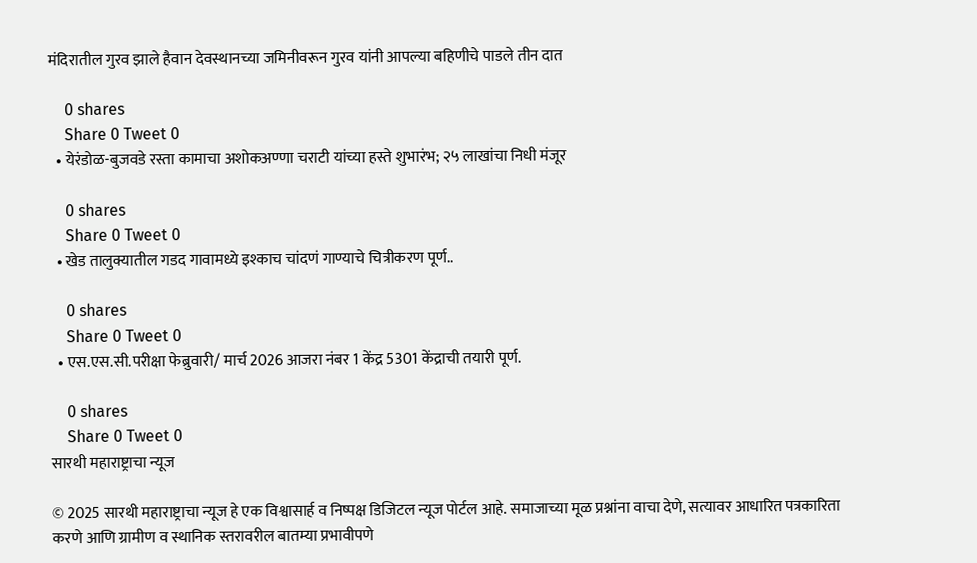मंदिरातील गुरव झाले हैवान देवस्थानच्या जमिनीवरून गुरव यांनी आपल्या बहिणीचे पाडले तीन दात

    0 shares
    Share 0 Tweet 0
  • येरंडोळ-बुजवडे रस्ता कामाचा अशोकअण्णा चराटी यांच्या हस्ते शुभारंभ; २५ लाखांचा निधी मंजूर

    0 shares
    Share 0 Tweet 0
  • खेड तालुक्यातील गडद गावामध्ये इश्काच चांदणं गाण्याचे चित्रीकरण पूर्ण..

    0 shares
    Share 0 Tweet 0
  • एस.एस.सी.परीक्षा फेब्रुवारी/ मार्च 2026 आजरा नंबर 1 केंद्र 5301 केंद्राची तयारी पूर्ण.

    0 shares
    Share 0 Tweet 0
सारथी महाराष्ट्राचा न्यूज

© 2025 सारथी महाराष्ट्राचा न्यूज हे एक विश्वासार्ह व निष्पक्ष डिजिटल न्यूज पोर्टल आहे. समाजाच्या मूळ प्रश्नांना वाचा देणे, सत्यावर आधारित पत्रकारिता करणे आणि ग्रामीण व स्थानिक स्तरावरील बातम्या प्रभावीपणे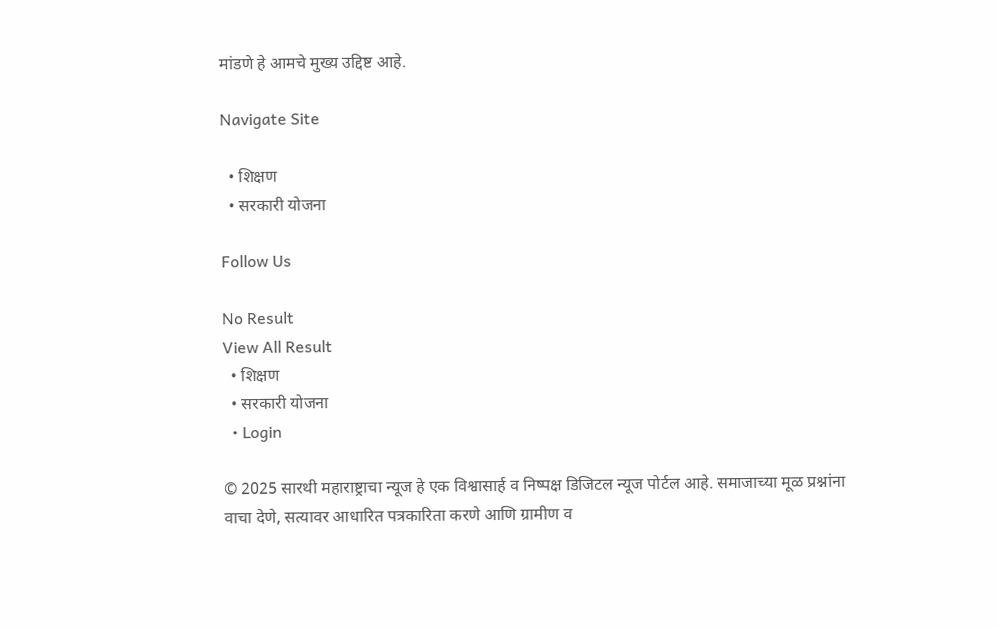मांडणे हे आमचे मुख्य उद्दिष्ट आहे.

Navigate Site

  • शिक्षण
  • सरकारी योजना

Follow Us

No Result
View All Result
  • शिक्षण
  • सरकारी योजना
  • Login

© 2025 सारथी महाराष्ट्राचा न्यूज हे एक विश्वासार्ह व निष्पक्ष डिजिटल न्यूज पोर्टल आहे. समाजाच्या मूळ प्रश्नांना वाचा देणे, सत्यावर आधारित पत्रकारिता करणे आणि ग्रामीण व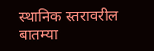स्थानिक स्तरावरील बातम्या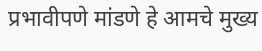प्रभावीपणे मांडणे हे आमचे मुख्य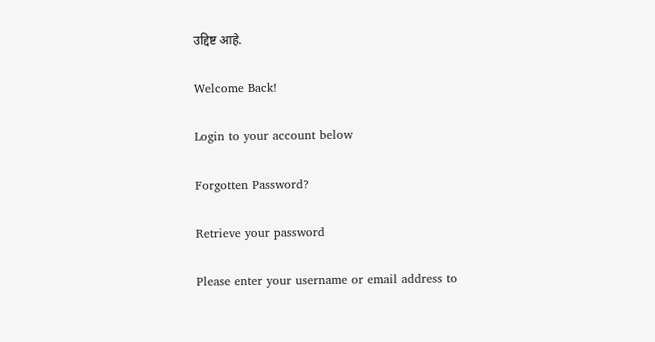उद्दिष्ट आहे.

Welcome Back!

Login to your account below

Forgotten Password?

Retrieve your password

Please enter your username or email address to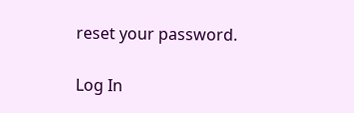reset your password.

Log In